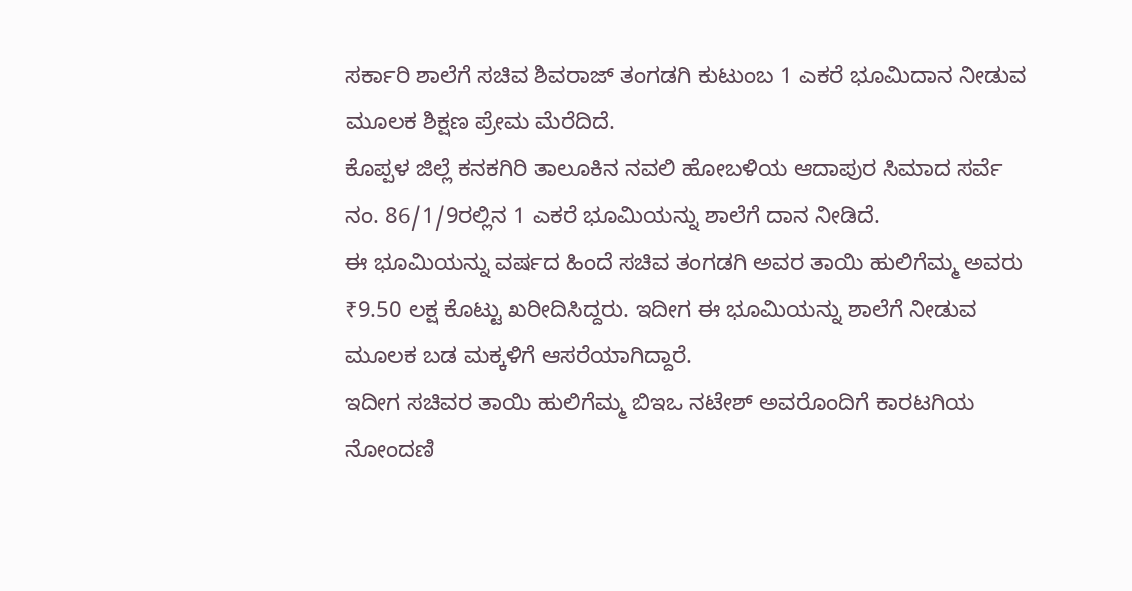ಸರ್ಕಾರಿ ಶಾಲೆಗೆ ಸಚಿವ ಶಿವರಾಜ್ ತಂಗಡಗಿ ಕುಟುಂಬ 1 ಎಕರೆ ಭೂಮಿದಾನ ನೀಡುವ ಮೂಲಕ ಶಿಕ್ಷಣ ಪ್ರೇಮ ಮೆರೆದಿದೆ.
ಕೊಪ್ಪಳ ಜಿಲ್ಲೆ ಕನಕಗಿರಿ ತಾಲೂಕಿನ ನವಲಿ ಹೋಬಳಿಯ ಆದಾಪುರ ಸಿಮಾದ ಸರ್ವೆ ನಂ. 86/1/9ರಲ್ಲಿನ 1 ಎಕರೆ ಭೂಮಿಯನ್ನು ಶಾಲೆಗೆ ದಾನ ನೀಡಿದೆ.
ಈ ಭೂಮಿಯನ್ನು ವರ್ಷದ ಹಿಂದೆ ಸಚಿವ ತಂಗಡಗಿ ಅವರ ತಾಯಿ ಹುಲಿಗೆಮ್ಮ ಅವರು ₹9.50 ಲಕ್ಷ ಕೊಟ್ಟು ಖರೀದಿಸಿದ್ದರು. ಇದೀಗ ಈ ಭೂಮಿಯನ್ನು ಶಾಲೆಗೆ ನೀಡುವ ಮೂಲಕ ಬಡ ಮಕ್ಕಳಿಗೆ ಆಸರೆಯಾಗಿದ್ದಾರೆ.
ಇದೀಗ ಸಚಿವರ ತಾಯಿ ಹುಲಿಗೆಮ್ಮ ಬಿಇಒ ನಟೇಶ್ ಅವರೊಂದಿಗೆ ಕಾರಟಗಿಯ ನೋಂದಣಿ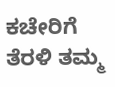ಕಚೇರಿಗೆ ತೆರಳಿ ತಮ್ಮ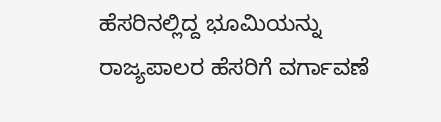ಹೆಸರಿನಲ್ಲಿದ್ದ ಭೂಮಿಯನ್ನು ರಾಜ್ಯಪಾಲರ ಹೆಸರಿಗೆ ವರ್ಗಾವಣೆ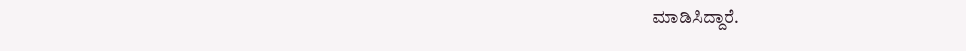ಮಾಡಿಸಿದ್ದಾರೆ.